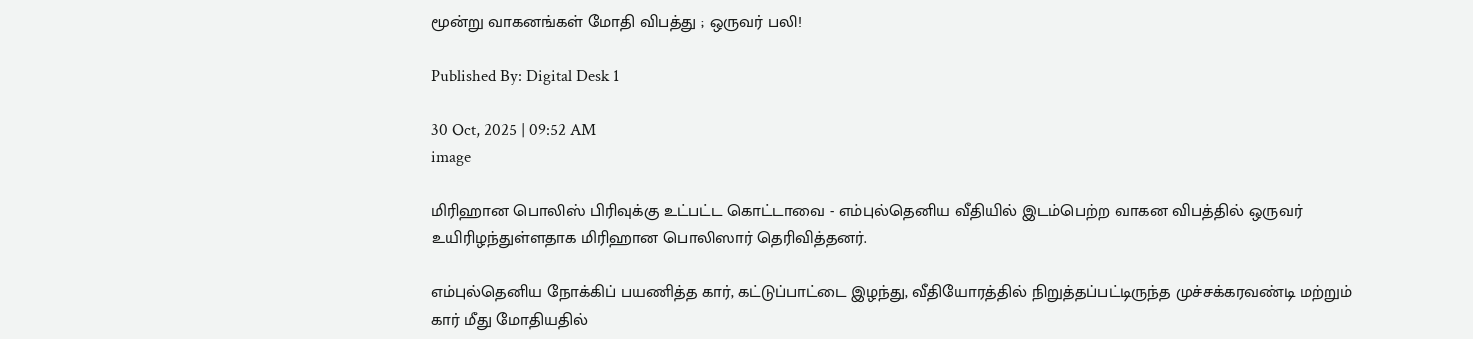மூன்று வாகனங்கள் மோதி விபத்து ; ஒருவர் பலி!

Published By: Digital Desk 1

30 Oct, 2025 | 09:52 AM
image

மிரிஹான பொலிஸ் பிரிவுக்கு உட்பட்ட கொட்டாவை - எம்புல்தெனிய வீதியில் இடம்பெற்ற வாகன விபத்தில் ஒருவர் உயிரிழந்துள்ளதாக மிரிஹான பொலிஸார் தெரிவித்தனர்.

எம்புல்தெனிய நோக்கிப் பயணித்த கார், கட்டுப்பாட்டை இழந்து, வீதியோரத்தில் நிறுத்தப்பட்டிருந்த முச்சக்கரவண்டி மற்றும் கார் மீது மோதியதில்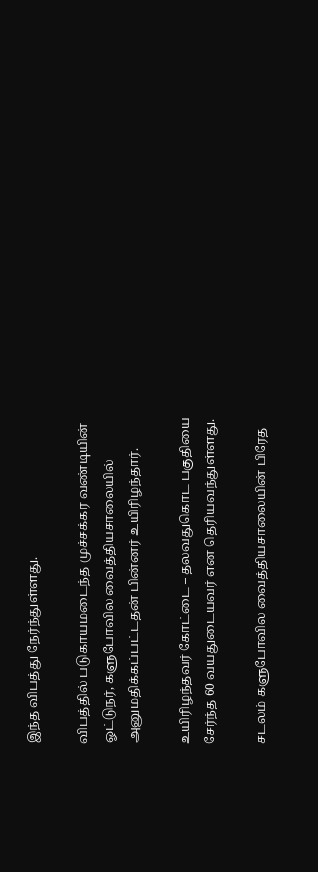இந்த விபத்து நேர்ந்துள்ளது.

விபத்தில் படுகாயமடைந்த முச்சக்கர வண்டியின் ஓட்டுநர், களுபோவில வைத்தியசாலையில் அனுமதிக்கப்பட்டதன் பின்னர் உயிரிழந்தார்.

உயிரிழந்தவர் கோட்டை – தலவதுகொட பகுதியை சேர்ந்த 60 வயதுடையவர் என தெரியவந்துள்ளது.

சடலம் களுபோவில வைத்தியசாலையின் பிரேத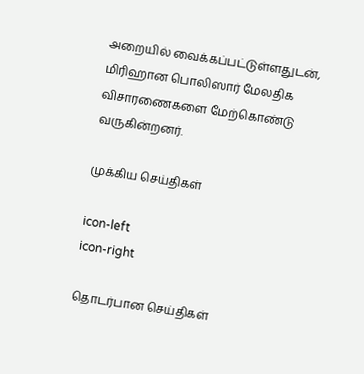அறையில் வைக்கப்பட்டுள்ளதுடன், மிரிஹான பொலிஸார் மேலதிக விசாரணைகளை மேற்கொண்டு வருகின்றனர்.

முக்கிய செய்திகள்

icon-left
icon-right

தொடர்பான செய்திகள்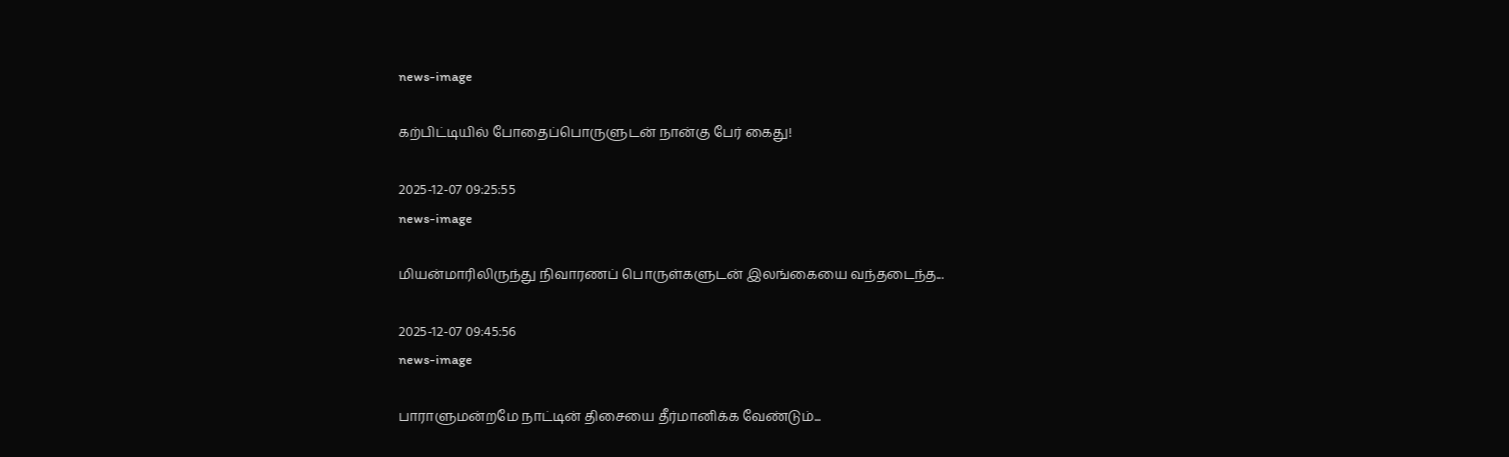news-image

கற்பிட்டியில் போதைப்பொருளுடன் நான்கு பேர் கைது!

2025-12-07 09:25:55
news-image

மியன்மாரிலிருந்து நிவாரணப் பொருள்களுடன் இலங்கையை வந்தடைந்த...

2025-12-07 09:45:56
news-image

பாராளுமன்றமே நாட்டின் திசையை தீர்மானிக்க வேண்டும்...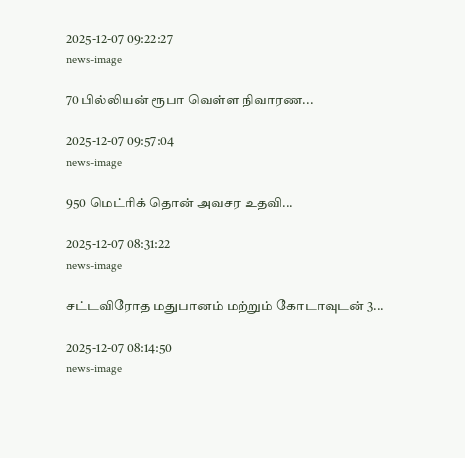2025-12-07 09:22:27
news-image

70 பில்லியன் ரூபா வெள்ள நிவாரண...

2025-12-07 09:57:04
news-image

950 மெட்ரிக் தொன் அவசர உதவி...

2025-12-07 08:31:22
news-image

சட்டவிரோத மதுபானம் மற்றும் கோடாவுடன் 3...

2025-12-07 08:14:50
news-image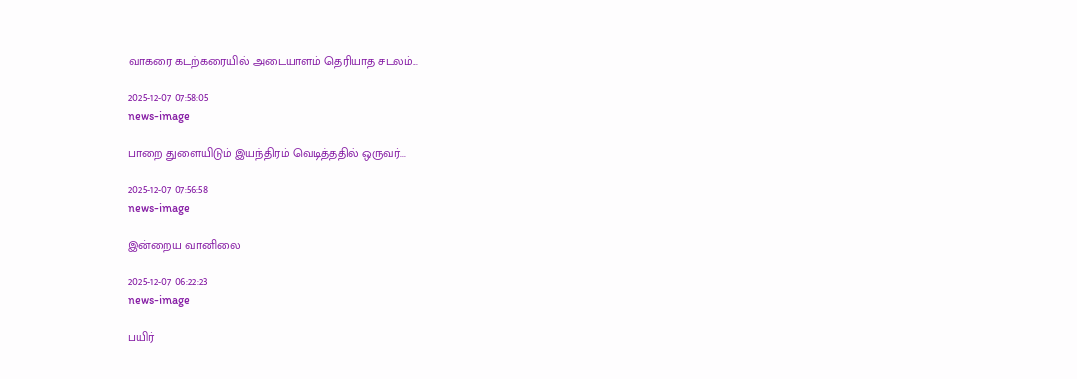வாகரை கடற்கரையில் அடையாளம் தெரியாத சடலம்...

2025-12-07 07:58:05
news-image

பாறை துளையிடும் இயந்திரம் வெடித்ததில் ஒருவர்...

2025-12-07 07:56:58
news-image

இன்றைய வானிலை

2025-12-07 06:22:23
news-image

பயிர்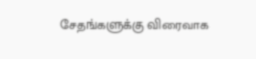சேதங்களுக்கு விரைவாக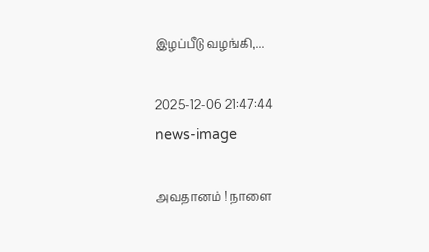இழப்பீடு வழங்கி,...

2025-12-06 21:47:44
news-image

அவதானம் ! நாளை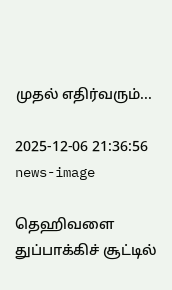முதல் எதிர்வரும்...

2025-12-06 21:36:56
news-image

தெஹிவளை துப்பாக்கிச் சூட்டில்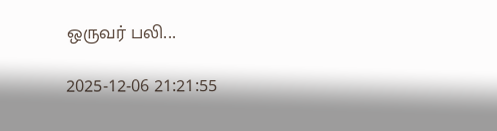ஒருவர் பலி...

2025-12-06 21:21:55